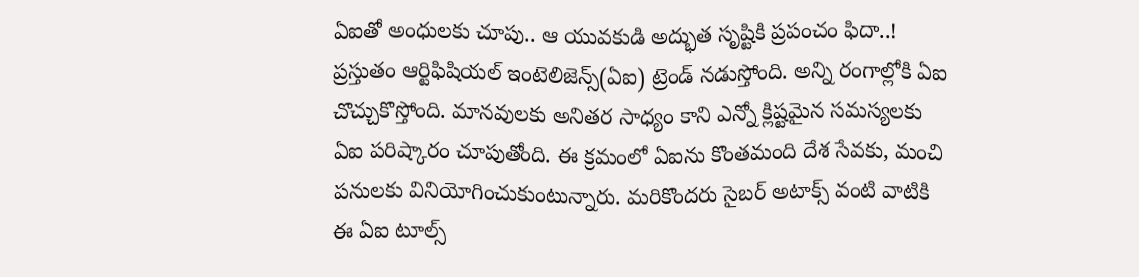ఏఐతో అంధులకు చూపు.. ఆ యువకుడి అద్భుత సృష్టికి ప్రపంచం ఫిదా..!
ప్రస్తుతం ఆర్టిఫిషియల్ ఇంటెలిజెన్స్(ఏఐ) ట్రెండ్ నడుస్తోంది. అన్ని రంగాల్లోకి ఏఐ చొచ్చుకొస్తోంది. మానవులకు అనితర సాధ్యం కాని ఎన్నో క్లిష్టమైన సమస్యలకు ఏఐ పరిష్కారం చూపుతోంది. ఈ క్రమంలో ఏఐను కొంతమంది దేశ సేవకు, మంచి పనులకు వినియోగించుకుంటున్నారు. మరికొందరు సైబర్ అటాక్స్ వంటి వాటికి ఈ ఏఐ టూల్స్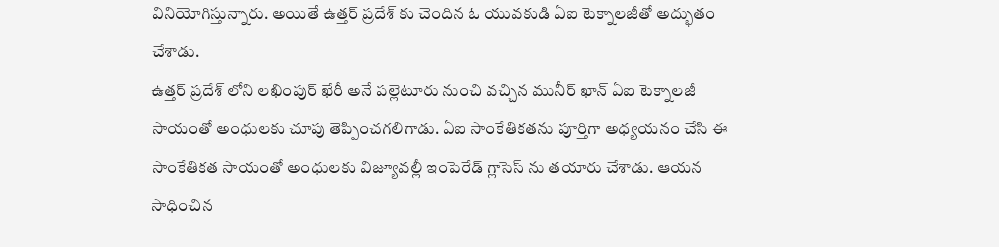వినియోగిస్తున్నారు. అయితే ఉత్తర్ ప్రదేశ్ కు చెందిన ఓ యువకుడి ఏఐ టెక్నాలజీతో అద్భుతం చేశాడు.
ఉత్తర్ ప్రదేశ్ లోని లఖింపుర్ ఖేరీ అనే పల్లెటూరు నుంచి వచ్చిన మునీర్ ఖాన్ ఏఐ టెక్నాలజీ సాయంతో అంధులకు చూపు తెప్పించగలిగాడు. ఏఐ సాంకేతికతను పూర్తిగా అధ్యయనం చేసి ఈ సాంకేతికత సాయంతో అంధులకు విజ్యూవల్లీ ఇంపెరేడ్ గ్లాసెస్ ను తయారు చేశాడు. ఆయన సాధించిన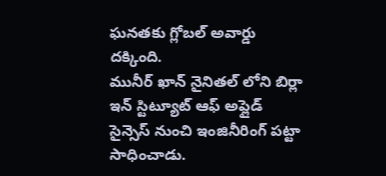ఘనతకు గ్లోబల్ అవార్డు దక్కింది.
మునీర్ ఖాన్ నైనితల్ లోని బిర్లా ఇన్ స్టిట్యూట్ ఆఫ్ అప్లైడ్ సైన్సెస్ నుంచి ఇంజినీరింగ్ పట్టా సాధించాడు.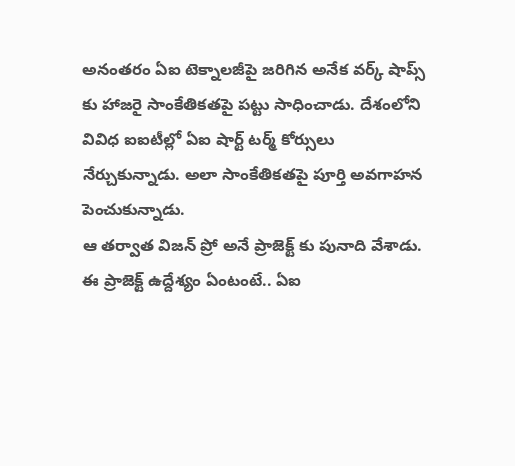అనంతరం ఏఐ టెక్నాలజీపై జరిగిన అనేక వర్క్ షాప్స్ కు హాజరై సాంకేతికతపై పట్టు సాధించాడు. దేశంలోని వివిధ ఐఐటీల్లో ఏఐ షార్ట్ టర్మ్ కోర్సులు నేర్చుకున్నాడు. అలా సాంకేతికతపై పూర్తి అవగాహన పెంచుకున్నాడు.
ఆ తర్వాత విజన్ ప్రో అనే ప్రాజెక్ట్ కు పునాది వేశాడు. ఈ ప్రాజెక్ట్ ఉద్దేశ్యం ఏంటంటే.. ఏఐ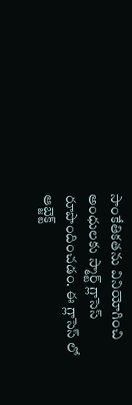సాంకేతికతను వినియోగించి అంధులకు స్మార్ట్ గ్లాసెస్ రూపొందించడం. ఈ గ్లాసెస్ లో ఆబ్జెక్ట్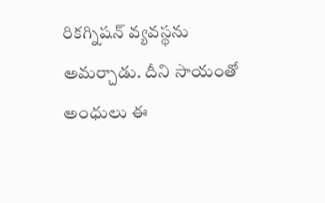రికగ్నిషన్ వ్యవస్థను అమర్చాడు. దీని సాయంతో అంధులు ఈ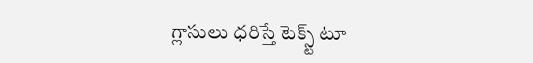గ్లాసులు ధరిస్తే టెక్స్ట్ టూ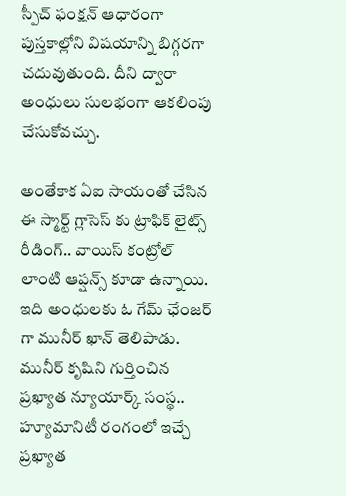స్పీచ్ ఫంక్షన్ ఆధారంగా పుస్తకాల్లోని విషయాన్ని బిగ్గరగా చదువుతుంది. దీని ద్వారా అంధులు సులభంగా ఆకలింపు చేసుకోవచ్చు.

అంతేకాక ఏఐ సాయంతో చేసిన ఈ స్మార్ట్ గ్లాసెస్ కు ట్రాఫిక్ లైట్స్ రీడింగ్.. వాయిస్ కంట్రోల్ లాంటి ఆప్షన్స్ కూడా ఉన్నాయి. ఇది అంధులకు ఓ గేమ్ ఛేంజర్ గా మునీర్ ఖాన్ తెలిపాడు. మునీర్ కృషిని గుర్తించిన ప్రఖ్యాత న్యూయార్క్ సంస్థ.. హ్యూమానిటీ రంగంలో ఇచ్చే ప్రఖ్యాత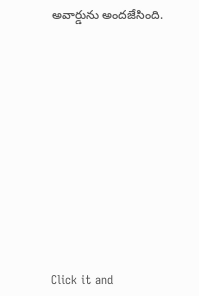అవార్డును అందజేసింది.












Click it and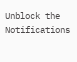Unblock the Notifications